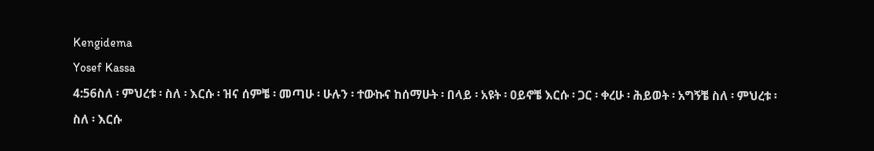Kengidema
Yosef Kassa
4:56ስለ ፡ ምህረቱ ፡ ስለ ፡ እርሱ ፡ ዝና ሰምቼ ፡ መጣሁ ፡ ሁሉን ፡ ተውኩና ከሰማሁት ፡ በላይ ፡ አዩት ፡ ዐይኖቼ እርሱ ፡ ጋር ፡ ቀረሁ ፡ ሕይወት ፡ አግኝቼ ስለ ፡ ምህረቱ ፡ ስለ ፡ እርሱ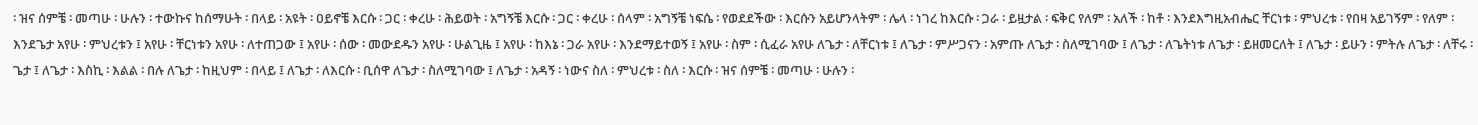፡ ዝና ሰምቼ ፡ መጣሁ ፡ ሁሉን ፡ ተውኩና ከሰማሁት ፡ በላይ ፡ አዩት ፡ ዐይኖቼ እርሱ ፡ ጋር ፡ ቀረሁ ፡ ሕይወት ፡ አግኝቼ እርሱ ፡ ጋር ፡ ቀረሁ ፡ ሰላም ፡ አግኝቼ ነፍሴ ፡ የወደደችው ፡ እርሱን አይሆንላትም ፡ ሌላ ፡ ነገረ ከእርሱ ፡ ጋራ ፡ ይዟታል ፡ ፍቅር የለም ፡ አለች ፡ ከቶ ፡ እንደእግዚአብሔር ቸርነቱ ፡ ምህረቱ ፡ የበዛ አይገኝም ፡ የለም ፡ እንደጌታ አየሁ ፡ ምህረቱን ፤ አየሁ ፡ ቸርነቱን አየሁ ፡ ለተጠጋው ፤ አየሁ ፡ ሰው ፡ መውደዱን አየሁ ፡ ሁልጊዜ ፤ አየሁ ፡ ከእኔ ፡ ጋራ አየሁ ፡ እንደማይተወኝ ፤ አየሁ ፡ ስም ፡ ሲፈራ አየሁ ለጌታ ፡ ለቸርነቱ ፤ ለጌታ ፡ ምሥጋናን ፡ አምጡ ለጌታ ፡ ስለሚገባው ፤ ለጌታ ፡ ለጌትነቱ ለጌታ ፡ ይዘመርለት ፤ ለጌታ ፡ ይሁን ፡ ምትሉ ለጌታ ፡ ለቸሩ ፡ ጌታ ፤ ለጌታ ፡ እስኪ ፡ እልል ፡ በሉ ለጌታ ፡ ከዚህም ፡ በላይ ፤ ለጌታ ፡ ለእርሱ ፡ ቢሰዋ ለጌታ ፡ ስለሚገባው ፤ ለጌታ ፡ አዳኝ ፡ ነውና ስለ ፡ ምህረቱ ፡ ስለ ፡ እርሱ ፡ ዝና ሰምቼ ፡ መጣሁ ፡ ሁሉን ፡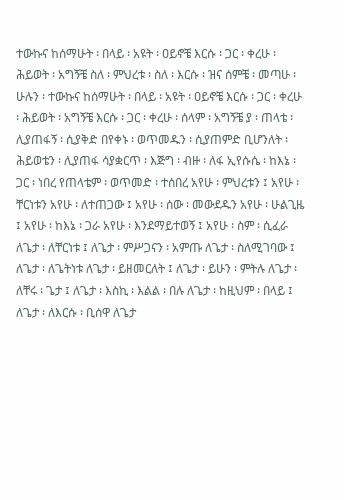ተውኩና ከሰማሁት ፡ በላይ ፡ አዩት ፡ ዐይኖቼ እርሱ ፡ ጋር ፡ ቀረሁ ፡ ሕይወት ፡ አግኝቼ ስለ ፡ ምህረቱ ፡ ስለ ፡ እርሱ ፡ ዝና ሰምቼ ፡ መጣሁ ፡ ሁሉን ፡ ተውኩና ከሰማሁት ፡ በላይ ፡ አዩት ፡ ዐይኖቼ እርሱ ፡ ጋር ፡ ቀረሁ ፡ ሕይወት ፡ አግኝቼ እርሱ ፡ ጋር ፡ ቀረሁ ፡ ሰላም ፡ አግኝቼ ያ ፡ ጠላቴ ፡ ሊያጠፋኝ ፡ ሲያቅድ በየቀኑ ፡ ወጥመዱን ፡ ሲያጠምድ ቢሆንለት ፡ ሕይወቴን ፡ ሊያጠፋ ሳያቋርጥ ፡ እጅግ ፡ ብዙ ፡ ለፋ ኢየሱሴ ፡ ከእኔ ፡ ጋር ፡ ነበረ የጠላቴም ፡ ወጥመድ ፡ ተሰበረ አየሁ ፡ ምህረቱን ፤ አየሁ ፡ ቸርነቱን አየሁ ፡ ለተጠጋው ፤ አየሁ ፡ ሰው ፡ መውደዱን አየሁ ፡ ሁልጊዜ ፤ አየሁ ፡ ከእኔ ፡ ጋራ አየሁ ፡ እንደማይተወኝ ፤ አየሁ ፡ ስም ፡ ሲፈራ ለጌታ ፡ ለቸርነቱ ፤ ለጌታ ፡ ምሥጋናን ፡ አምጡ ለጌታ ፡ ስለሚገባው ፤ ለጌታ ፡ ለጌትነቱ ለጌታ ፡ ይዘመርለት ፤ ለጌታ ፡ ይሁን ፡ ምትሉ ለጌታ ፡ ለቸሩ ፡ ጌታ ፤ ለጌታ ፡ እስኪ ፡ እልል ፡ በሉ ለጌታ ፡ ከዚህም ፡ በላይ ፤ ለጌታ ፡ ለእርሱ ፡ ቢሰዋ ለጌታ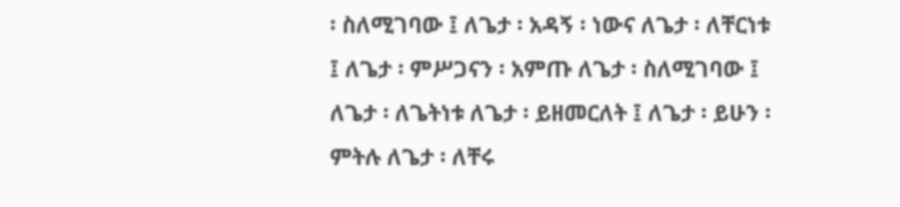፡ ስለሚገባው ፤ ለጌታ ፡ አዳኝ ፡ ነውና ለጌታ ፡ ለቸርነቱ ፤ ለጌታ ፡ ምሥጋናን ፡ አምጡ ለጌታ ፡ ስለሚገባው ፤ ለጌታ ፡ ለጌትነቱ ለጌታ ፡ ይዘመርለት ፤ ለጌታ ፡ ይሁን ፡ ምትሉ ለጌታ ፡ ለቸሩ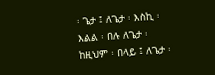፡ ጌታ ፤ ለጌታ ፡ እስኪ ፡ እልል ፡ በሉ ለጌታ ፡ ከዚህም ፡ በላይ ፤ ለጌታ ፡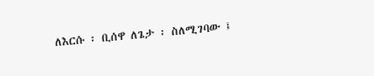ለእርሱ ፡ ቢሰዋ ለጌታ ፡ ስለሚገባው ፤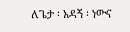ለጌታ ፡ አዳኝ ፡ ነውና